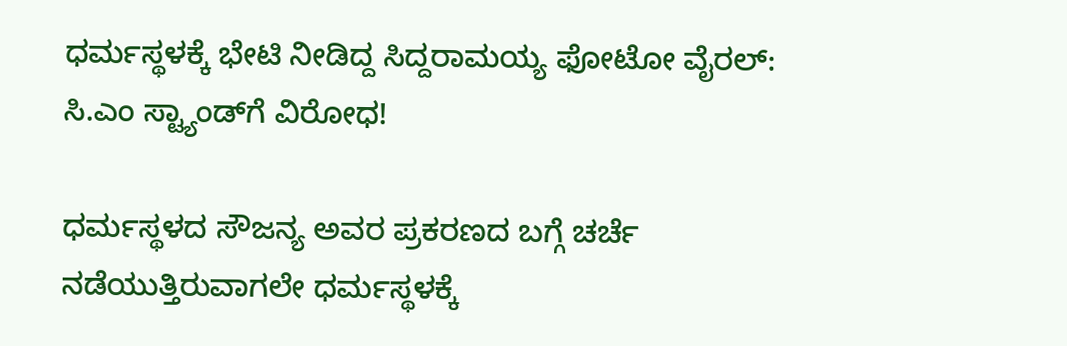ಧರ್ಮಸ್ಥಳಕ್ಕೆ ಭೇಟಿ ನೀಡಿದ್ದ ಸಿದ್ದರಾಮಯ್ಯ ಫೋಟೋ ವೈರಲ್: ಸಿ.ಎಂ ಸ್ಟ್ಯಾಂಡ್‌ಗೆ ವಿರೋಧ!

ಧರ್ಮಸ್ಥಳದ ಸೌಜನ್ಯ ಅವರ ಪ್ರಕರಣದ ಬಗ್ಗೆ ಚರ್ಚೆ ನಡೆಯುತ್ತಿರುವಾಗಲೇ ಧರ್ಮಸ್ಥಳಕ್ಕೆ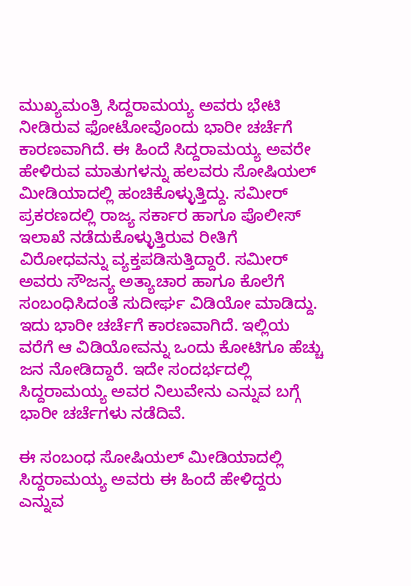ಮುಖ್ಯಮಂತ್ರಿ ಸಿದ್ದರಾಮಯ್ಯ ಅವರು ಭೇಟಿ ನೀಡಿರುವ ಫೋಟೋವೊಂದು ಭಾರೀ ಚರ್ಚೆಗೆ ಕಾರಣವಾಗಿದೆ. ಈ ಹಿಂದೆ ಸಿದ್ದರಾಮಯ್ಯ ಅವರೇ ಹೇಳಿರುವ ಮಾತುಗಳನ್ನು ಹಲವರು ಸೋಷಿಯಲ್‌ ಮೀಡಿಯಾದಲ್ಲಿ ಹಂಚಿಕೊಳ್ಳುತ್ತಿದ್ದು. ಸಮೀರ್ ಪ್ರಕರಣದಲ್ಲಿ ರಾಜ್ಯ ಸರ್ಕಾರ ಹಾಗೂ ಪೊಲೀಸ್‌ ಇಲಾಖೆ ನಡೆದುಕೊಳ್ಳುತ್ತಿರುವ ರೀತಿಗೆ ವಿರೋಧವನ್ನು ವ್ಯಕ್ತಪಡಿಸುತ್ತಿದ್ದಾರೆ. ಸಮೀರ್ ಅವರು ಸೌಜನ್ಯ ಅತ್ಯಾಚಾರ ಹಾಗೂ ಕೊಲೆಗೆ ಸಂಬಂಧಿಸಿದಂತೆ ಸುದೀರ್ಘ ವಿಡಿಯೋ ಮಾಡಿದ್ದು. ಇದು ಭಾರೀ ಚರ್ಚೆಗೆ ಕಾರಣವಾಗಿದೆ. ಇಲ್ಲಿಯ ವರೆಗೆ ಆ ವಿಡಿಯೋವನ್ನು ಒಂದು ಕೋಟಿಗೂ ಹೆಚ್ಚು ಜನ ನೋಡಿದ್ದಾರೆ. ಇದೇ ಸಂದರ್ಭದಲ್ಲಿ ಸಿದ್ದರಾಮಯ್ಯ ಅವರ ನಿಲುವೇನು ಎನ್ನುವ ಬಗ್ಗೆ ಭಾರೀ ಚರ್ಚೆಗಳು ನಡೆದಿವೆ.

ಈ ಸಂಬಂಧ ಸೋಷಿಯಲ್‌ ಮೀಡಿಯಾದಲ್ಲಿ ಸಿದ್ದರಾಮಯ್ಯ ಅವರು ಈ ಹಿಂದೆ ಹೇಳಿದ್ದರು ಎನ್ನುವ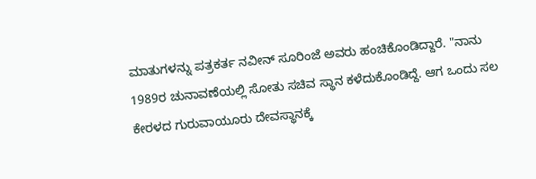ಮಾತುಗಳನ್ನು ಪತ್ರಕರ್ತ ನವೀನ್ ಸೂರಿಂಜೆ ಅವರು ಹಂಚಿಕೊಂಡಿದ್ದಾರೆ. "ನಾನು 1989ರ ಚುನಾವಣೆಯಲ್ಲಿ ಸೋತು ಸಚಿವ ಸ್ಥಾನ ಕಳೆದುಕೊಂಡಿದ್ದೆ. ಆಗ ಒಂದು ಸಲ ಕೇರಳದ ಗುರುವಾಯೂರು ದೇವಸ್ಥಾನಕ್ಕೆ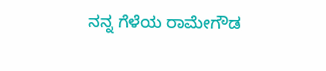ನನ್ನ ಗೆಳೆಯ ರಾಮೇಗೌಡ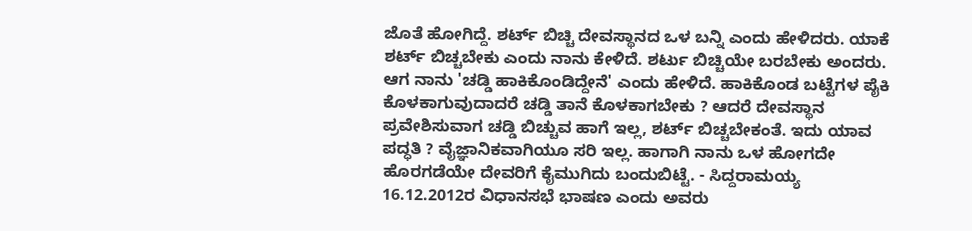ಜೊತೆ ಹೋಗಿದ್ದೆ. ಶರ್ಟ್ ಬಿಚ್ಚಿ ದೇವಸ್ಥಾನದ ಒಳ ಬನ್ನಿ ಎಂದು ಹೇಳಿದರು. ಯಾಕೆ ಶರ್ಟ್ ಬಿಚ್ಚಬೇಕು ಎಂದು ನಾನು ಕೇಳಿದೆ. ಶರ್ಟು ಬಿಚ್ಚಿಯೇ ಬರಬೇಕು ಅಂದರು. ಆಗ ನಾನು 'ಚಡ್ಡಿ ಹಾಕಿಕೊಂಡಿದ್ದೇನೆ' ಎಂದು ಹೇಳಿದೆ. ಹಾಕಿಕೊಂಡ ಬಟ್ಟೆಗಳ ಪೈಕಿ ಕೊಳಕಾಗುವುದಾದರೆ ಚಡ್ಡಿ ತಾನೆ ಕೊಳಕಾಗಬೇಕು ? ಆದರೆ ದೇವಸ್ಥಾನ ಪ್ರವೇಶಿಸುವಾಗ ಚಡ್ಡಿ ಬಿಚ್ಚುವ ಹಾಗೆ ಇಲ್ಲ, ಶರ್ಟ್ ಬಿಚ್ಚಬೇಕಂತೆ. ಇದು ಯಾವ ಪದ್ಧತಿ ? ವೈಜ್ಞಾನಿಕವಾಗಿಯೂ ಸರಿ ಇಲ್ಲ. ಹಾಗಾಗಿ ನಾನು ಒಳ ಹೋಗದೇ ಹೊರಗಡೆಯೇ ದೇವರಿಗೆ ಕೈಮುಗಿದು ಬಂದುಬಿಟ್ಟೆ. - ಸಿದ್ದರಾಮಯ್ಯ 16.12.2012ರ ವಿಧಾನಸಭೆ ಭಾಷಣ ಎಂದು ಅವರು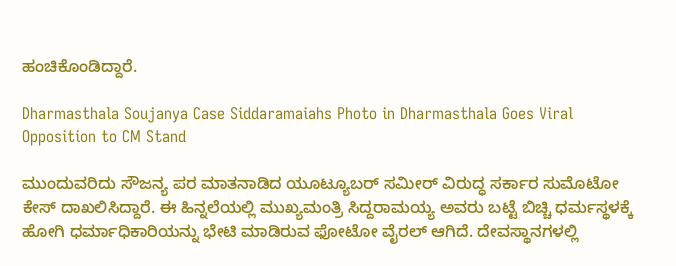ಹಂಚಿಕೊಂಡಿದ್ದಾರೆ.

Dharmasthala Soujanya Case Siddaramaiahs Photo in Dharmasthala Goes Viral Opposition to CM Stand

ಮುಂದುವರಿದು ಸೌಜನ್ಯ ಪರ ಮಾತನಾಡಿದ ಯೂಟ್ಯೂಬರ್ ಸಮೀರ್ ವಿರುದ್ಧ ಸರ್ಕಾರ ಸುಮೊಟೋ ಕೇಸ್ ದಾಖಲಿಸಿದ್ದಾರೆ. ಈ ಹಿನ್ನಲೆಯಲ್ಲಿ ಮುಖ್ಯಮಂತ್ರಿ ಸಿದ್ದರಾಮಯ್ಯ ಅವರು ಬಟ್ಟೆ ಬಿಚ್ಚಿ ಧರ್ಮಸ್ಥಳಕ್ಕೆ ಹೋಗಿ ಧರ್ಮಾಧಿಕಾರಿಯನ್ನು ಭೇಟಿ ಮಾಡಿರುವ ಫೋಟೋ ವೈರಲ್ ಆಗಿದೆ. ದೇವಸ್ಥಾನಗಳಲ್ಲಿ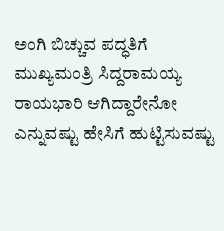ಅಂಗಿ ಬಿಚ್ಚುವ ಪದ್ಧತಿಗೆ ಮುಖ್ಯಮಂತ್ರಿ ಸಿದ್ದರಾಮಯ್ಯ ರಾಯಭಾರಿ ಆಗಿದ್ದಾರೇನೋ ಎನ್ನುವಷ್ಟು ಹೇಸಿಗೆ ಹುಟ್ಟಿಸುವಷ್ಟು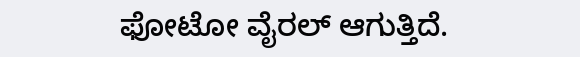ಫೋಟೋ ವೈರಲ್ ಆಗುತ್ತಿದೆ.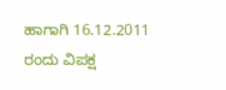ಹಾಗಾಗಿ 16.12.2011 ರಂದು ವಿಪಕ್ಷ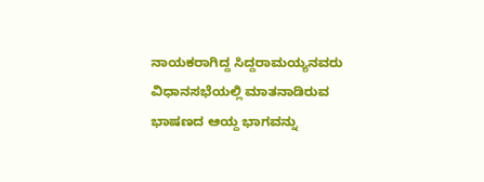ನಾಯಕರಾಗಿದ್ದ ಸಿದ್ದರಾಮಯ್ಯನವರು ವಿಧಾನಸಭೆಯಲ್ಲಿ ಮಾತನಾಡಿರುವ ಭಾಷಣದ ಆಯ್ದ ಭಾಗವನ್ನು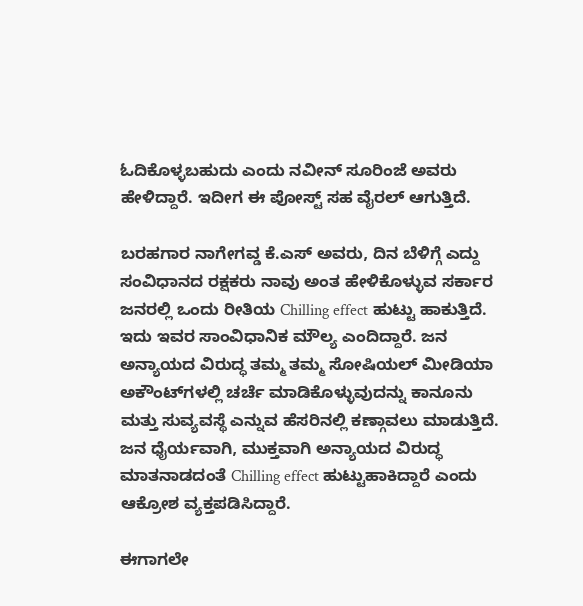ಓದಿಕೊಳ್ಳಬಹುದು ಎಂದು ನವೀನ್ ಸೂರಿಂಜೆ ಅವರು ಹೇಳಿದ್ದಾರೆ. ಇದೀಗ ಈ ಪೋಸ್ಟ್‌ ಸಹ ವೈರಲ್ ಆಗುತ್ತಿದೆ.

ಬರಹಗಾರ ನಾಗೇಗವ್ಡ ಕೆ.ಎಸ್ ಅವರು, ದಿನ ಬೆಳಿಗ್ಗೆ ಎದ್ದು ಸಂವಿಧಾನದ ರಕ್ಷಕರು ನಾವು ಅಂತ ಹೇಳಿಕೊಳ್ಳುವ ಸರ್ಕಾರ ಜನರಲ್ಲಿ ಒಂದು ರೀತಿಯ Chilling effect ಹುಟ್ಟು ಹಾಕುತ್ತಿದೆ. ಇದು ಇವರ ಸಾಂವಿಧಾನಿಕ ಮೌಲ್ಯ ಎಂದಿದ್ದಾರೆ. ಜನ ಅನ್ಯಾಯದ ವಿರುದ್ಧ ತಮ್ಮ ತಮ್ಮ ಸೋಷಿಯಲ್ ಮೀಡಿಯಾ ಅಕೌಂಟ್‌ಗಳಲ್ಲಿ ಚರ್ಚೆ ಮಾಡಿಕೊಳ್ಳುವುದನ್ನು ಕಾನೂನು ಮತ್ತು ಸುವ್ಯವಸ್ಥೆ ಎನ್ನುವ ಹೆಸರಿನಲ್ಲಿ ಕಣ್ಗಾವಲು ಮಾಡುತ್ತಿದೆ. ಜನ ಧೈರ್ಯವಾಗಿ, ಮುಕ್ತವಾಗಿ ಅನ್ಯಾಯದ ವಿರುದ್ಧ ಮಾತನಾಡದಂತೆ Chilling effect ಹುಟ್ಟುಹಾಕಿದ್ದಾರೆ ಎಂದು ಆಕ್ರೋಶ ವ್ಯಕ್ತಪಡಿಸಿದ್ದಾರೆ.

ಈಗಾಗಲೇ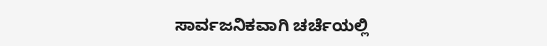ಸಾರ್ವಜನಿಕವಾಗಿ ಚರ್ಚೆಯಲ್ಲಿ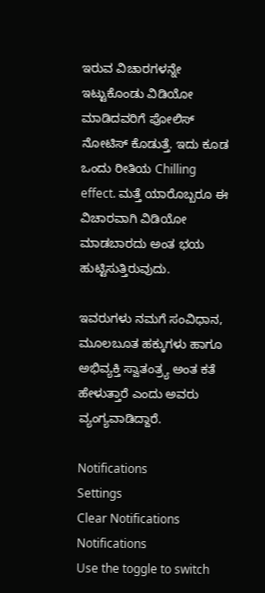ಇರುವ ವಿಚಾರಗಳನ್ನೇ ಇಟ್ಟುಕೊಂಡು ವಿಡಿಯೋ ಮಾಡಿದವರಿಗೆ ಪೋಲಿಸ್ ನೋಟಿಸ್ ಕೊಡುತ್ತೆ. ಇದು ಕೂಡ ಒಂದು ರೀತಿಯ Chilling effect. ಮತ್ತೆ ಯಾರೊಬ್ಬರೂ ಈ ವಿಚಾರವಾಗಿ ವಿಡಿಯೋ ಮಾಡಬಾರದು ಅಂತ ಭಯ ಹುಟ್ಟಿಸುತ್ತಿರುವುದು.

ಇವರುಗಳು ನಮಗೆ ಸಂವಿಧಾನ, ಮೂಲಬೂತ ಹಕ್ಕುಗಳು ಹಾಗೂ ಅಭಿವ್ಯಕ್ತಿ ಸ್ವಾತಂತ್ರ್ಯ ಅಂತ ಕತೆ ಹೇಳುತ್ತಾರೆ ಎಂದು ಅವರು ವ್ಯಂಗ್ಯವಾಡಿದ್ದಾರೆ.

Notifications
Settings
Clear Notifications
Notifications
Use the toggle to switch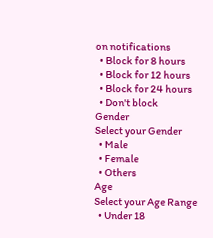on notifications
  • Block for 8 hours
  • Block for 12 hours
  • Block for 24 hours
  • Don't block
Gender
Select your Gender
  • Male
  • Female
  • Others
Age
Select your Age Range
  • Under 18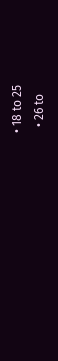• 18 to 25
  • 26 to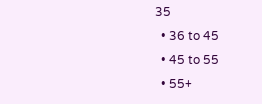35
  • 36 to 45
  • 45 to 55
  • 55+